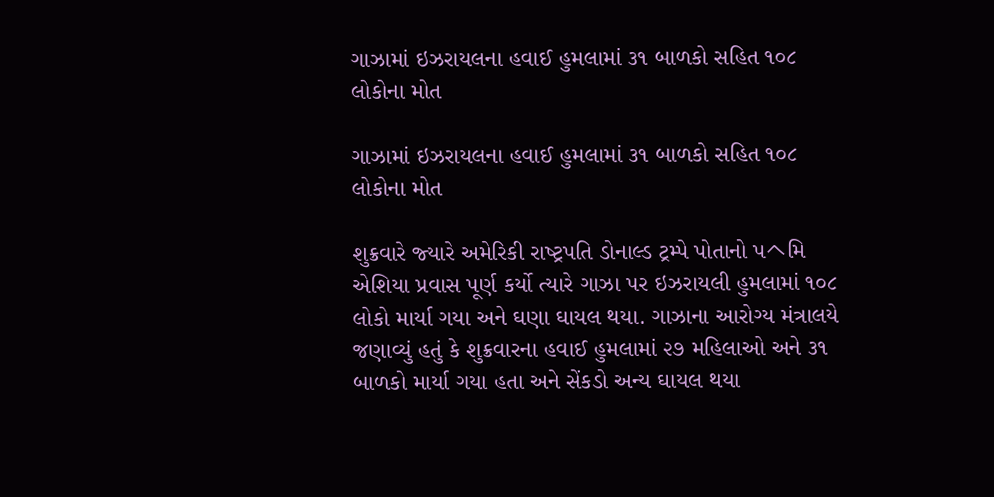ગાઝામાં ઇઝરાયલના હવાઈ હુમલામાં ૩૧ બાળકો સહિત ૧૦૮ લોકોના મોત

ગાઝામાં ઇઝરાયલના હવાઈ હુમલામાં ૩૧ બાળકો સહિત ૧૦૮ લોકોના મોત

શુક્રવારે જ્‍યારે અમેરિકી રાષ્‍ટ્રપતિ ડોનાલ્‍ડ ટ્રમ્‍પે પોતાનો પヘમિ એશિયા પ્રવાસ પૂર્ણ કર્યો ત્‍યારે ગાઝા પર ઇઝરાયલી હુમલામાં ૧૦૮ લોકો માર્યા ગયા અને ઘણા ઘાયલ થયા. ગાઝાના આરોગ્‍ય મંત્રાલયે જણાવ્‍યું હતું કે શુક્રવારના હવાઈ હુમલામાં ૨૭ મહિલાઓ અને ૩૧ બાળકો માર્યા ગયા હતા અને સેંકડો અન્‍ય ઘાયલ થયા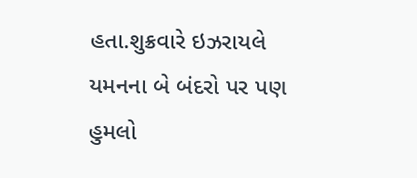હતા.શુક્રવારે ઇઝરાયલે યમનના બે બંદરો પર પણ હુમલો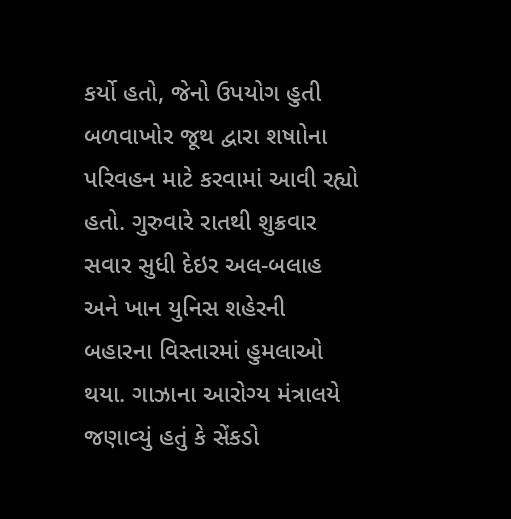કર્યો હતો, જેનો ઉપયોગ હુતી બળવાખોર જૂથ દ્વારા શષાોના પરિવહન માટે કરવામાં આવી રહ્યો હતો. ગુરુવારે રાતથી શુક્રવાર સવાર સુધી દેઇર અલ-બલાહ અને ખાન યુનિસ શહેરની બહારના વિસ્‍તારમાં હુમલાઓ થયા. ગાઝાના આરોગ્‍ય મંત્રાલયે જણાવ્‍યું હતું કે સેંકડો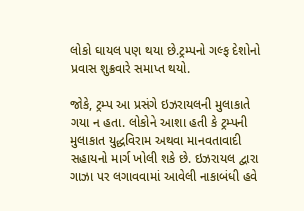લોકો ઘાયલ પણ થયા છે.ટ્રમ્‍પનો ગલ્‍ફ દેશોનો પ્રવાસ શુક્રવારે સમાપ્ત થયો.

જોકે, ટ્રમ્‍પ આ પ્રસંગે ઇઝરાયલની મુલાકાતે ગયા ન હતા. લોકોને આશા હતી કે ટ્રમ્‍પની મુલાકાત યુદ્ધવિરામ અથવા માનવતાવાદી સહાયનો માર્ગ ખોલી શકે છે. ઇઝરાયલ દ્વારા ગાઝા પર લગાવવામાં આવેલી નાકાબંધી હવે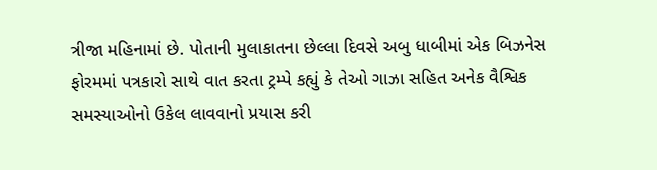ત્રીજા મહિનામાં છે. પોતાની મુલાકાતના છેલ્લા દિવસે અબુ ધાબીમાં એક બિઝનેસ ફોરમમાં પત્રકારો સાથે વાત કરતા ટ્રમ્‍પે કહ્યું કે તેઓ ગાઝા સહિત અનેક વૈશ્વિક સમસ્‍યાઓનો ઉકેલ લાવવાનો પ્રયાસ કરી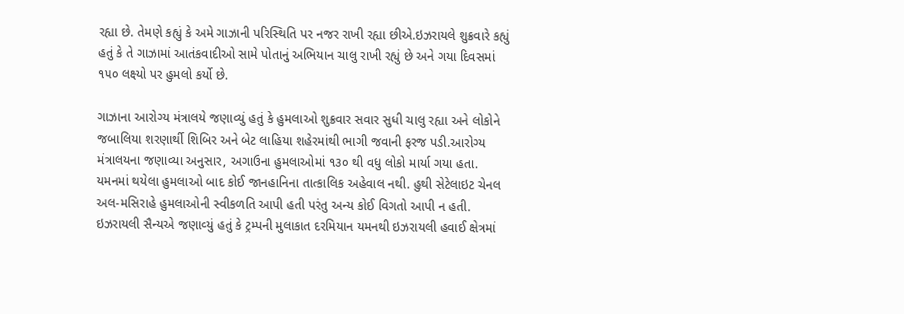રહ્યા છે. તેમણે કહ્યું કે અમે ગાઝાની પરિસ્‍થિતિ પર નજર રાખી રહ્યા છીએ.ઇઝરાયલે શુક્રવારે કહ્યું હતું કે તે ગાઝામાં આતંકવાદીઓ સામે પોતાનું અભિયાન ચાલુ રાખી રહ્યું છે અને ગયા દિવસમાં ૧૫૦ લક્ષ્યો પર હુમલો કર્યો છે.

ગાઝાના આરોગ્‍ય મંત્રાલયે જણાવ્‍યું હતું કે હુમલાઓ શુક્રવાર સવાર સુધી ચાલુ રહ્યા અને લોકોને જબાલિયા શરણાર્થી શિબિર અને બેટ લાહિયા શહેરમાંથી ભાગી જવાની ફરજ પડી.આરોગ્‍ય મંત્રાલયના જણાવ્‍યા અનુસાર, અગાઉના હુમલાઓમાં ૧૩૦ થી વધુ લોકો માર્યા ગયા હતા. યમનમાં થયેલા હુમલાઓ બાદ કોઈ જાનહાનિના તાત્‍કાલિક અહેવાલ નથી. હુથી સેટેલાઇટ ચેનલ અલ-મસિરાહે હુમલાઓની સ્‍વીકળતિ આપી હતી પરંતુ અન્‍ય કોઈ વિગતો આપી ન હતી. ઇઝરાયલી સૈન્‍યએ જણાવ્‍યું હતું કે ટ્રમ્‍પની મુલાકાત દરમિયાન યમનથી ઇઝરાયલી હવાઈ ક્ષેત્રમાં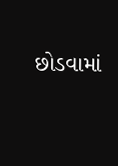છોડવામાં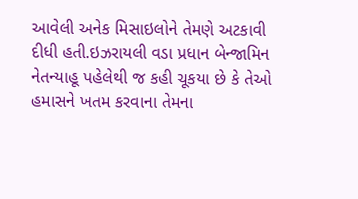આવેલી અનેક મિસાઇલોને તેમણે અટકાવી દીધી હતી.ઇઝરાયલી વડા પ્રધાન બેન્‍જામિન નેતન્‍યાહૂ પહેલેથી જ કહી ચૂકયા છે કે તેઓ હમાસને ખતમ કરવાના તેમના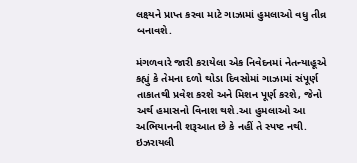લક્ષ્યને પ્રાપ્ત કરવા માટે ગાઝામાં હુમલાઓ વધુ તીવ્ર બનાવશે.

મંગળવારે જારી કરાયેલા એક નિવેદનમાં નેતન્‍યાહૂએ કહ્યું કે તેમના દળો થોડા દિવસોમાં ગાઝામાં સંપૂર્ણ તાકાતથી પ્રવેશ કરશે અને મિશન પૂર્ણ કરશે, જેનો અર્થ હમાસનો વિનાશ થશે.આ હુમલાઓ આ અભિયાનની શરૂઆત છે કે નહીં તે સ્‍પષ્ટ નથી. ઇઝરાયલી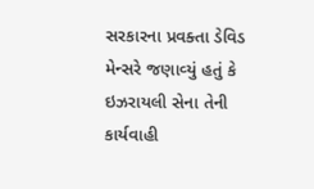સરકારના પ્રવક્‍તા ડેવિડ મેન્‍સરે જણાવ્‍યું હતું કે ઇઝરાયલી સેના તેની કાર્યવાહી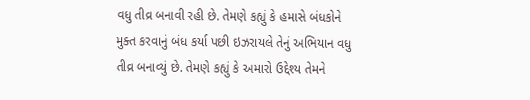વધુ તીવ્ર બનાવી રહી છે. તેમણે કહ્યું કે હમાસે બંધકોને મુક્‍ત કરવાનું બંધ કર્યા પછી ઇઝરાયલે તેનું અભિયાન વધુ તીવ્ર બનાવ્‍યું છે. તેમણે કહ્યું કે અમારો ઉદ્દેશ્‍ય તેમને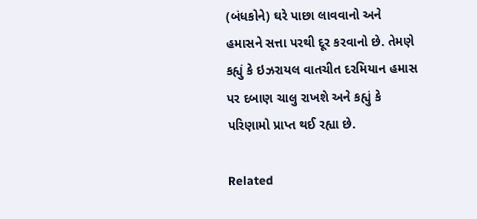(બંધકોને) ઘરે પાછા લાવવાનો અને હમાસને સત્તા પરથી દૂર કરવાનો છે. તેમણે કહ્યું કે ઇઝરાયલ વાતચીત દરમિયાન હમાસ પર દબાણ ચાલુ રાખશે અને કહ્યું કે પરિણામો પ્રાપ્ત થઈ રહ્યા છે.

Related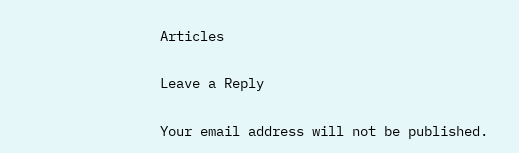Articles

Leave a Reply

Your email address will not be published.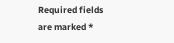Required fields are marked *